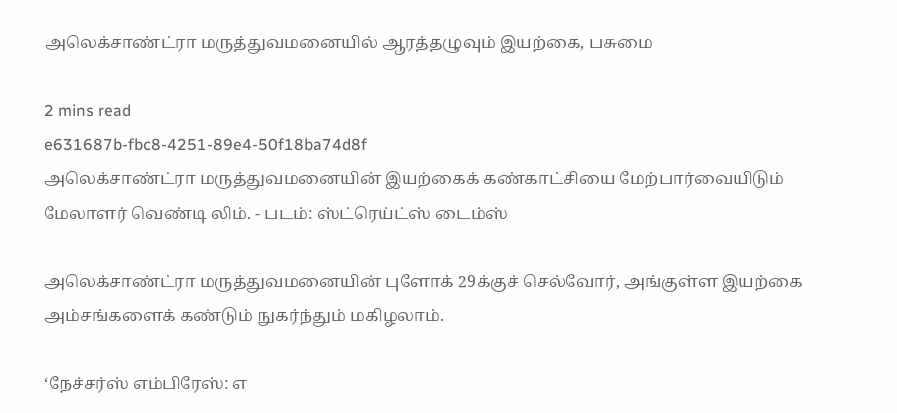அலெக்சாண்ட்ரா மருத்துவமனையில் ஆரத்தழுவும் இயற்கை, பசுமை

2 mins read
e631687b-fbc8-4251-89e4-50f18ba74d8f
அலெக்சாண்ட்ரா மருத்துவமனையின் இயற்கைக் கண்காட்சியை மேற்பார்வையிடும் மேலாளர் வெண்டி லிம். - படம்: ஸ்ட்ரெய்ட்ஸ் டைம்ஸ்

அலெக்சாண்ட்ரா மருத்துவமனையின் புளோக் 29க்குச் செல்வோர், அங்குள்ள இயற்கை அம்சங்களைக் கண்டும் நுகர்ந்தும் மகிழலாம்.

‘நேச்சர்ஸ் எம்பிரேஸ்: எ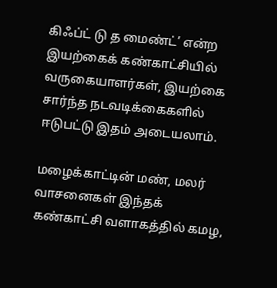கிஃப்ட் டு த மைண்ட்’ என்ற இயற்கைக் கண்காட்சியில் வருகையாளர்கள், இயற்கை சார்ந்த நடவடிக்கைகளில் ஈடுபட்டு இதம் அடையலாம்.

மழைக்காட்டின் மண், மலர் வாசனைகள் இந்தக் கண்காட்சி வளாகத்தில் கமழ,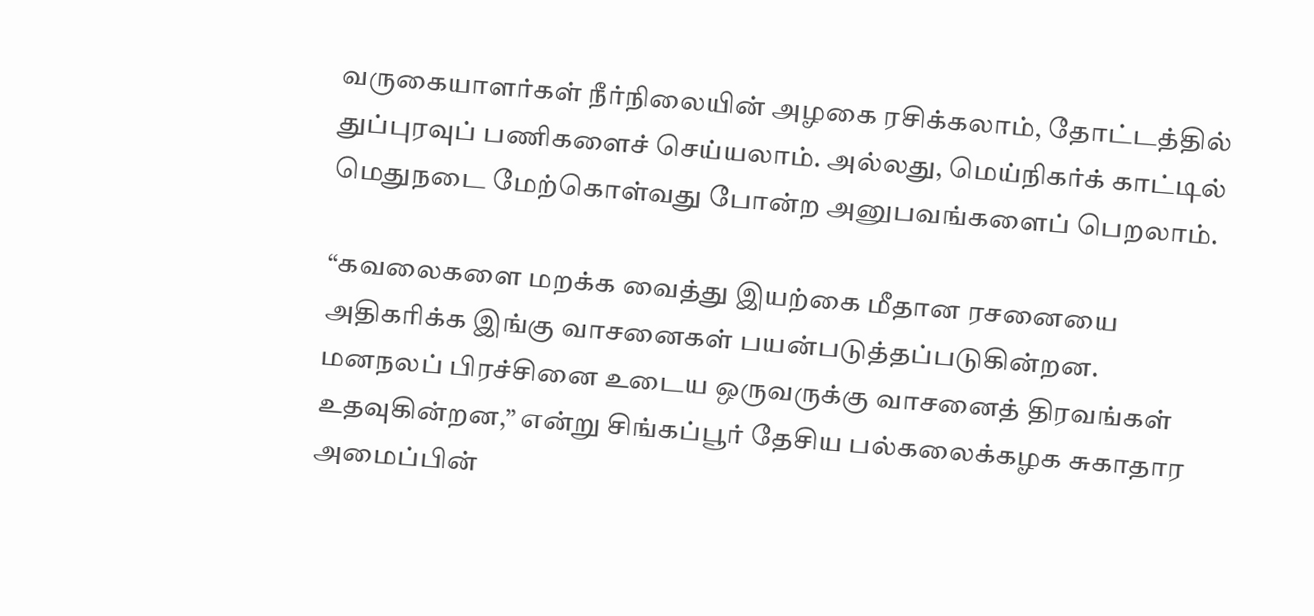வருகையாளர்கள் நீர்நிலையின் அழகை ரசிக்கலாம், தோட்டத்தில் துப்புரவுப் பணிகளைச் செய்யலாம். அல்லது, மெய்நிகர்க் காட்டில் மெதுநடை மேற்கொள்வது போன்ற அனுபவங்களைப் பெறலாம்.

“கவலைகளை மறக்க வைத்து இயற்கை மீதான ரசனையை அதிகரிக்க இங்கு வாசனைகள் பயன்படுத்தப்படுகின்றன. மனநலப் பிரச்சினை உடைய ஒருவருக்கு வாசனைத் திரவங்கள் உதவுகின்றன,” என்று சிங்கப்பூர் தேசிய பல்கலைக்கழக சுகாதார அமைப்பின்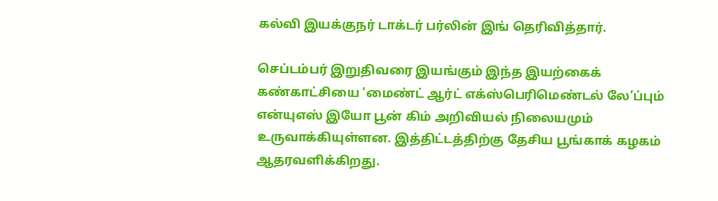கல்வி இயக்குநர் டாக்டர் பர்லின் இங் தெரிவித்தார்.

செப்டம்பர் இறுதிவரை இயங்கும் இந்த இயற்கைக் கண்காட்சியை ‘மைண்ட் ஆர்ட் எக்ஸ்பெரிமெண்டல் லே’ப்பும் என்யுஎஸ் இயோ பூன் கிம் அறிவியல் நிலையமும் உருவாக்கியுள்ளன. இத்திட்டத்திற்கு தேசிய பூங்காக் கழகம் ஆதரவளிக்கிறது.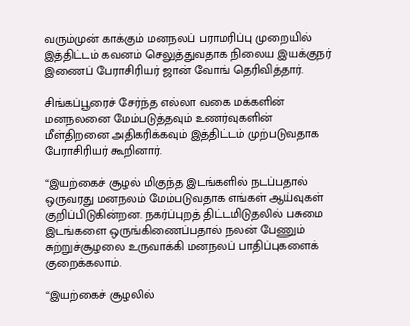வரும்முன் காக்கும் மனநலப் பராமரிப்பு முறையில் இத்திட்டம் கவனம் செலுத்துவதாக நிலைய இயக்குநர் இணைப் பேராசிரியர் ஜான் வோங் தெரிவித்தார்.

சிங்கப்பூரைச் சேர்ந்த எல்லா வகை மக்களின் மனநலனை மேம்படுத்தவும் உணர்வுகளின் மீள்திறனை அதிகரிக்கவும் இத்திட்டம் முற்படுவதாக பேராசிரியர் கூறினார்.

“இயற்கைச் சூழல் மிகுந்த இடங்களில் நடப்பதால் ஒருவரது மனநலம் மேம்படுவதாக எங்கள் ஆய்வுகள் குறிப்பிடுகின்றன. நகர்ப்புறத் திட்டமிடுதலில் பசுமை இடங்களை ஒருங்கிணைப்பதால் நலன் பேணும் சுற்றுச்சூழலை உருவாக்கி மனநலப் பாதிப்புகளைக் குறைக்கலாம்.

“இயற்கைச் சூழலில்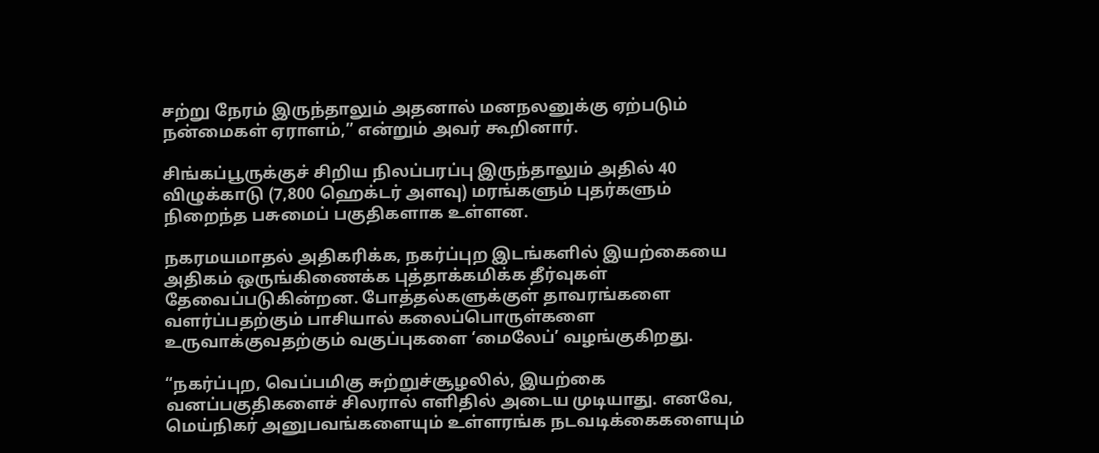சற்று நேரம் இருந்தாலும் அதனால் மனநலனுக்கு ஏற்படும் நன்மைகள் ஏராளம்,” என்றும் அவர் கூறினார்.

சிங்கப்பூருக்குச் சிறிய நிலப்பரப்பு இருந்தாலும் அதில் 40 விழுக்காடு (7,800 ஹெக்டர் அளவு) மரங்களும் புதர்களும் நிறைந்த பசுமைப் பகுதிகளாக உள்ளன.

நகரமயமாதல் அதிகரிக்க, நகர்ப்புற இடங்களில் இயற்கையை அதிகம் ஒருங்கிணைக்க புத்தாக்கமிக்க தீர்வுகள் தேவைப்படுகின்றன. போத்தல்களுக்குள் தாவரங்களை வளர்ப்பதற்கும் பாசியால் கலைப்பொருள்களை உருவாக்குவதற்கும் வகுப்புகளை ‘மைலேப்’ வழங்குகிறது.

“நகர்ப்புற, வெப்பமிகு சுற்றுச்சூழலில், இயற்கை வனப்பகுதிகளைச் சிலரால் எளிதில் அடைய முடியாது. எனவே, மெய்நிகர் அனுபவங்களையும் உள்ளரங்க நடவடிக்கைகளையும்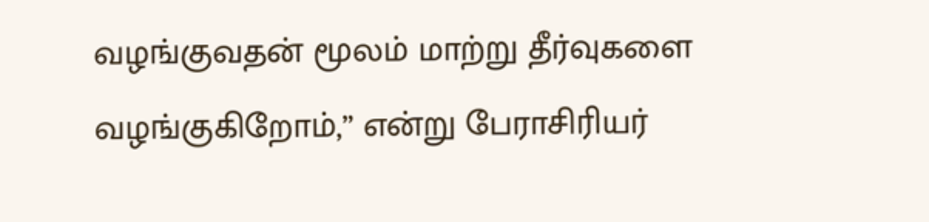வழங்குவதன் மூலம் மாற்று தீர்வுகளை வழங்குகிறோம்,” என்று பேராசிரியர்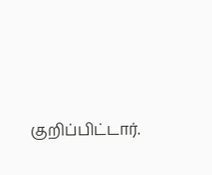குறிப்பிட்டார்.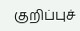குறிப்புச்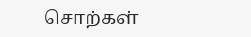சொற்கள்